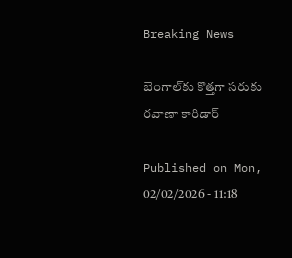Breaking News

బెంగాల్‌కు కొత్తగా సరుకు రవాణా కారిడార్‌

Published on Mon, 02/02/2026 - 11:18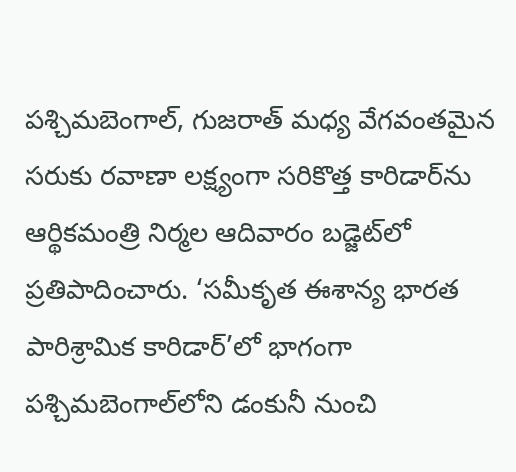పశ్చిమబెంగాల్, గుజరాత్‌ మధ్య వేగవంతమైన సరుకు రవాణా లక్ష్యంగా సరికొత్త కారిడార్‌ను ఆర్థికమంత్రి నిర్మల ఆదివారం బడ్జెట్‌లో ప్రతిపాదించారు. ‘సమీకృత ఈశాన్య భారత పారిశ్రామిక కారిడార్‌’లో భాగంగా పశ్చిమబెంగాల్‌లోని డంకునీ నుంచి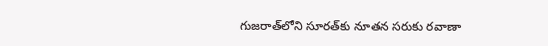గుజరాత్‌లోని సూరత్‌కు నూతన సరుకు రవాణా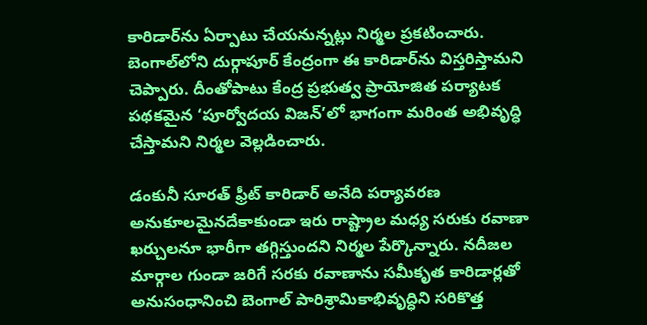కారిడార్‌ను ఏర్పాటు చేయనున్నట్లు నిర్మల ప్రకటించారు. బెంగాల్‌లోని దుర్గాపూర్‌ కేంద్రంగా ఈ కారిడార్‌ను విస్తరిస్తామని చెప్పారు. దీంతోపాటు కేంద్ర ప్రభుత్వ ప్రాయోజిత పర్యాటక పథకమైన ‘పూర్వోదయ విజన్‌’లో భాగంగా మరింత అభివృద్ధి చేస్తామని నిర్మల వెల్లడించారు.

డంకునీ సూరత్‌ ఫ్రీట్‌ కారిడార్‌ అనేది పర్యావరణ అనుకూలమైనదేకాకుండా ఇరు రాష్ట్రాల మధ్య సరుకు రవాణా ఖర్చులనూ భారీగా తగ్గిస్తుందని నిర్మల పేర్కొన్నారు. నదీజల మార్గాల గుండా జరిగే సరకు రవాణాను సమీకృత కారిడార్లతో అనుసంధానించి బెంగాల్‌ పారిశ్రామికాభివృద్ధిని సరికొత్త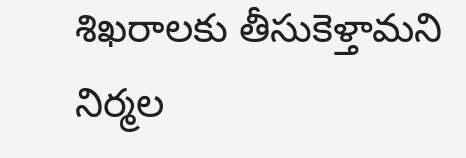శిఖరాలకు తీసుకెళ్తామని నిర్మల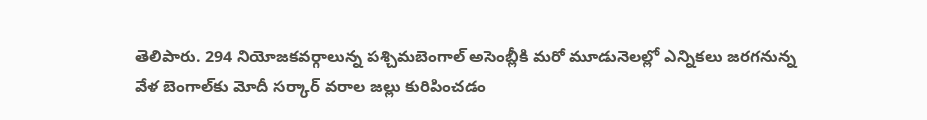తెలిపారు. 294 నియోజకవర్గాలున్న పశ్చిమబెంగాల్‌ అసెంబ్లీకి మరో మూడునెలల్లో ఎన్నికలు జరగనున్న వేళ బెంగాల్‌కు మోదీ సర్కార్‌ వరాల జల్లు కురిపించడం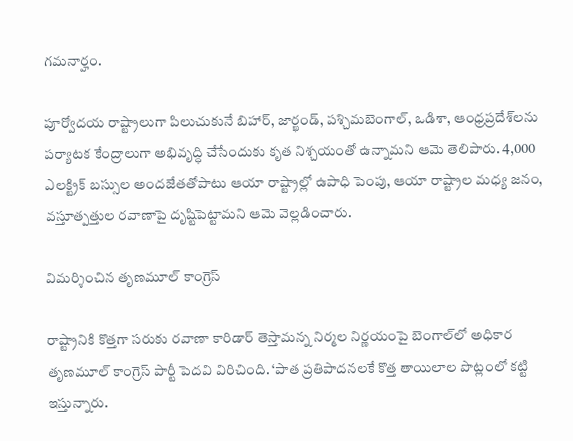గమనార్హం.

పూర్వోదయ రాష్ట్రాలుగా పిలుచుకునే బిహార్, జార్ఖండ్, పశ్చిమబెంగాల్, ఒడిశా, ఆంధ్రప్రదేశ్‌లను పర్యాటక కేంద్రాలుగా అభివృద్ధి చేసేందుకు కృత నిశ్చయంతో ఉన్నామని ఆమె తెలిపారు. 4,000 ఎలక్ట్రిక్‌ బస్సుల అందజేతతోపాటు ఆయా రాష్ట్రాల్లో ఉపాధి పెంపు, ఆయా రాష్ట్రాల మధ్య జనం, వస్తూత్పత్తుల రవాణాపై దృష్టిపెట్టామని ఆమె వెల్లడించారు.

విమర్శించిన తృణమూల్‌ కాంగ్రెస్‌

రాష్ట్రానికి కొత్తగా సరుకు రవాణా కారిడార్‌ తెస్తామన్న నిర్మల నిర్ణయంపై బెంగాల్‌లో అధికార తృణమూల్‌ కాంగ్రెస్‌ పార్టీ పెదవి విరిచింది. ‘పాత ప్రతిపాదనలకే కొత్త తాయిలాల పొట్లంలో కట్టి ఇస్తున్నారు.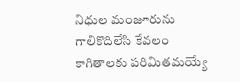నిధుల మంజూరును గాలికొదిలేసి కేవలం కాగితాలకు పరిమితమయ్యే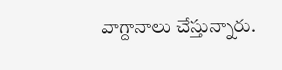వాగ్దానాలు చేస్తున్నారు.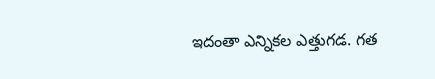ఇదంతా ఎన్నికల ఎత్తుగడ. గత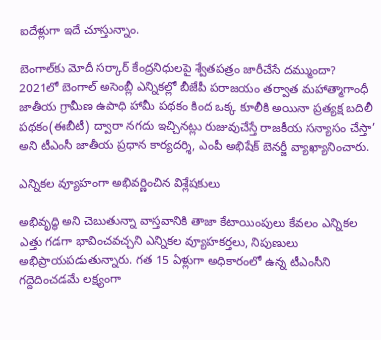ఐదేళ్లుగా ఇదే చూస్తున్నాం.

బెంగాల్‌కు మోదీ సర్కార్‌ కేంద్రనిధులపై శ్వేతపత్రం జారీచేసే దమ్ముందా? 2021లో బెంగాల్‌ అసెంబ్లీ ఎన్నికల్లో బీజేపీ పరాజయం తర్వాత మహాత్మాగాంధీ జాతీయ గ్రామీణ ఉపాధి హామీ పథకం కింద ఒక్క కూలీకి అయినా ప్రత్యక్ష బదిలీ పథకం(ఈబీటీ) ద్వారా నగదు ఇచ్చినట్లు రుజువుచేస్తే రాజకీయ సన్యాసం చేస్తా’ అని టీఎంసీ జాతీయ ప్రధాన కార్యదర్శి, ఎంపీ అభిషేక్‌ బెనర్జీ వ్యాఖ్యానించారు.

ఎన్నికల వ్యూహంగా అభివర్ణించిన విశ్లేషకులు

అభివృద్ధి అని చెబుతున్నా వాస్తవానికి తాజా కేటాయింపులు కేవలం ఎన్నికల ఎత్తు గడగా భావించవచ్చని ఎన్నికల వ్యూహకర్తలు, నిపుణులు అభిప్రాయపడుతున్నారు. గత 15 ఏళ్లుగా అధికారంలో ఉన్న టీఎంసీని గద్దెదించడమే లక్ష్యంగా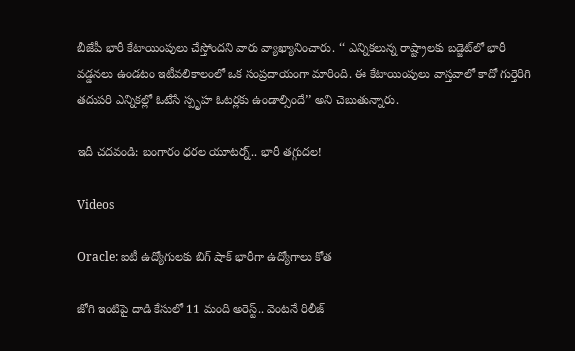బీజేపీ భారీ కేటాయింపులు చేస్తోందని వారు వ్యాఖ్యానించారు. ‘‘ ఎన్నికలున్న రాష్ట్రాలకు బడ్జెట్‌లో భారీ వడ్డనలు ఉండటం ఇటీవలికాలంలో ఒక సంప్రదాయంగా మారింది. ఈ కేటాయింపులు వాస్తవాలో కాదో గుర్తెరిగి తదుపరి ఎన్నికల్లో ఓటేసే స్పృహ ఓటర్లకు ఉండాల్సిందే’’ అని చెబుతున్నారు.

ఇదీ చదవండి: బంగారం ధరల యూటర్న్‌.. భారీ తగ్గుదల!

Videos

Oracle: ఐటీ ఉద్యోగులకు బిగ్ షాక్ భారీగా ఉద్యోగాలు కోత

జోగి ఇంటిపై దాడి కేసులో 11 మంది అరెస్ట్.. వెంటనే రిలీజ్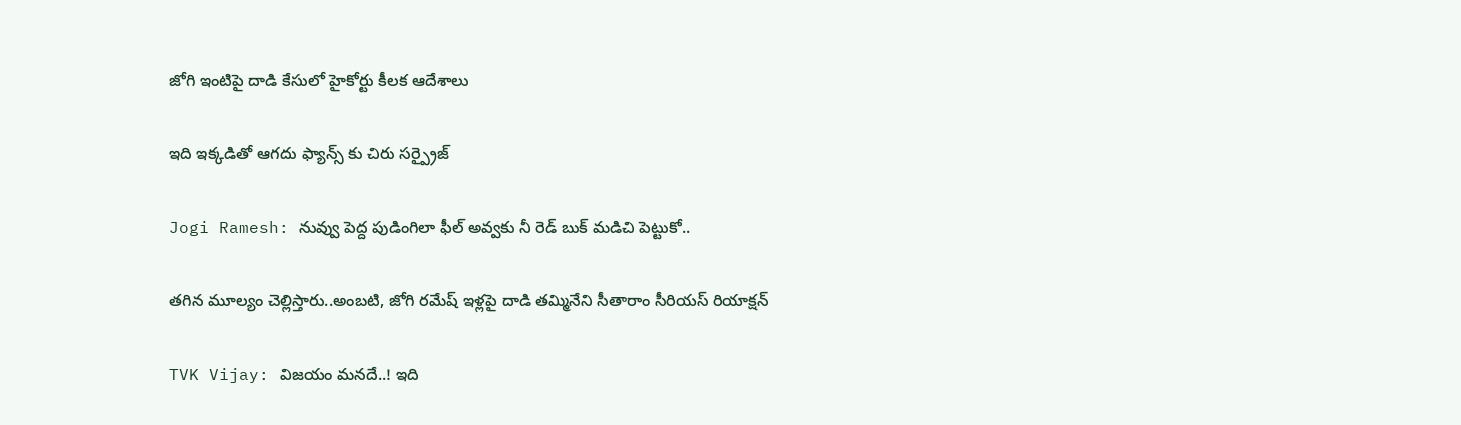జోగి ఇంటిపై దాడి కేసులో హైకోర్టు కీలక ఆదేశాలు

ఇది ఇక్కడితో ఆగదు ఫ్యాన్స్ కు చిరు సర్ప్రైజ్

Jogi Ramesh: నువ్వు పెద్ద పుడింగిలా ఫీల్ అవ్వకు నీ రెడ్ బుక్ మడిచి పెట్టుకో..

తగిన మూల్యం చెల్లిస్తారు..అంబటి, జోగి రమేష్ ఇళ్లపై దాడి తమ్మినేని సీతారాం సీరియస్ రియాక్షన్

TVK Vijay: విజయం మనదే..! ఇది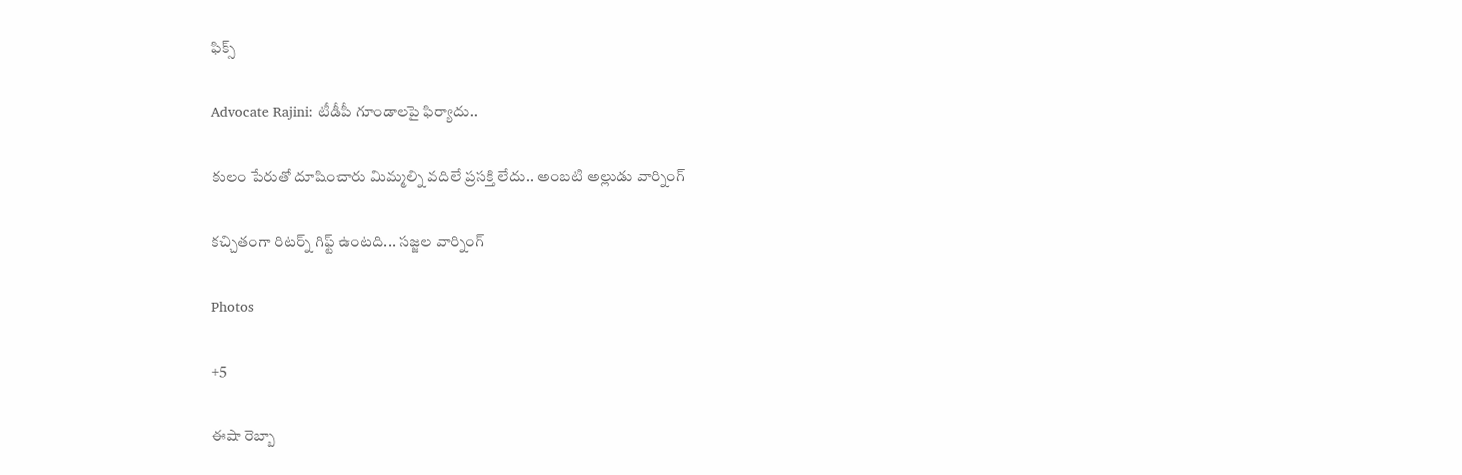ఫిక్స్

Advocate Rajini: టీడీపీ గూండాలపై ఫిర్యాదు..

కులం పేరుతో దూషించారు మిమ్మల్ని వదిలే ప్రసక్తి లేదు.. అంబటి అల్లుడు వార్నింగ్

కచ్చితంగా రిటర్న్ గిఫ్ట్ ఉంటది... సజ్జల వార్నింగ్

Photos

+5

ఈషా రెబ్బా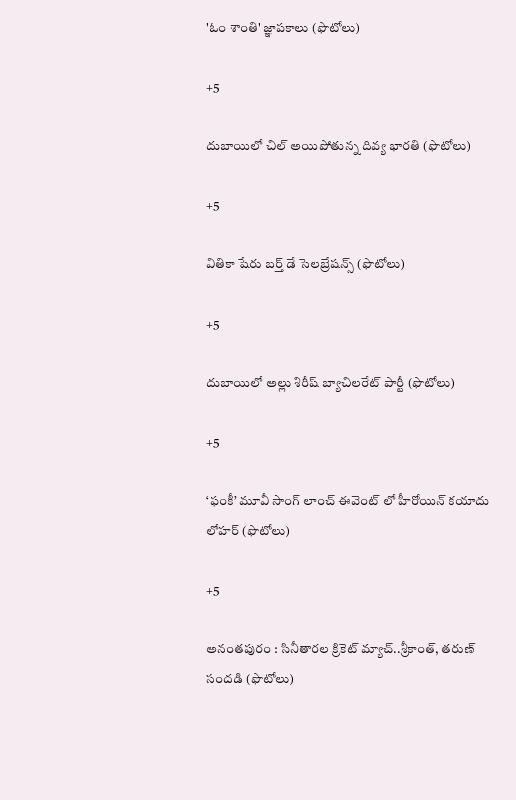'ఓం శాంతి' జ్ఞాపకాలు (ఫొటోలు)

+5

దుబాయిలో చిల్ అయిపోతున్న దివ్య భారతి (ఫొటోలు)

+5

వితికా షేరు బర్త్ డే సెలబ్రేషన్స్ (ఫొటోలు)

+5

దుబాయిలో అల్లు శిరీష్ బ్యాచిలరేట్ పార్టీ (ఫొటోలు)

+5

‘ఫంకీ’ మూవీ సాంగ్ లాంచ్ ఈవెంట్ లో హీరోయిన్‌ కయాదు లోహర్‌ (ఫొటోలు)

+5

అనంతపురం : సినీతారల క్రికెట్‌ మ్యాచ్‌..శ్రీకాంత్, తరుణ్‌ సందడి (ఫొటోలు)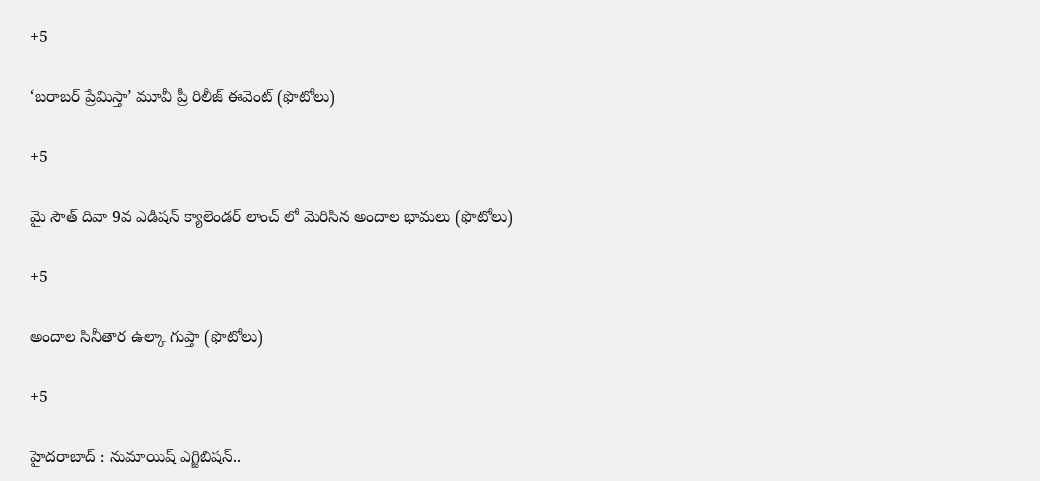+5

‘బరాబర్‌ ప్రేమిస్తా’ మూవీ ప్రీ రిలీజ్ ఈవెంట్ (ఫొటోలు)

+5

మై సౌత్‌ దివా 9వ ఎడిషన్‌ క్యాలెండర్‌ లాంచ్ లో మెరిసిన అందాల భామలు (ఫొటోలు)

+5

అందాల సినీతార ఉల్కా గుప్తా (ఫొటోలు)

+5

హైదరాబాద్ : నుమాయిష్‌ ఎగ్జిబిషన్‌..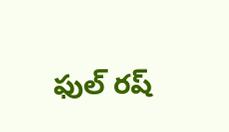ఫుల్‌ రష్‌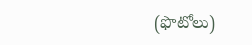(ఫొటోలు)